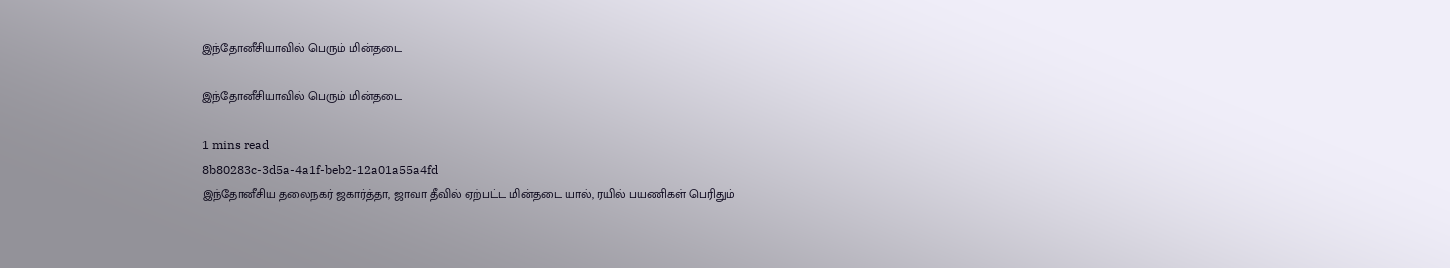இந்தோனீசியாவில் பெரும் மின்தடை

இந்தோனீசியாவில் பெரும் மின்தடை

1 mins read
8b80283c-3d5a-4a1f-beb2-12a01a55a4fd
இந்தோனீசிய தலைநகர் ஜகார்த்தா, ஜாவா தீவில் ஏற்பட்ட மின்தடை யால், ரயில் பயணிகள் பெரிதும்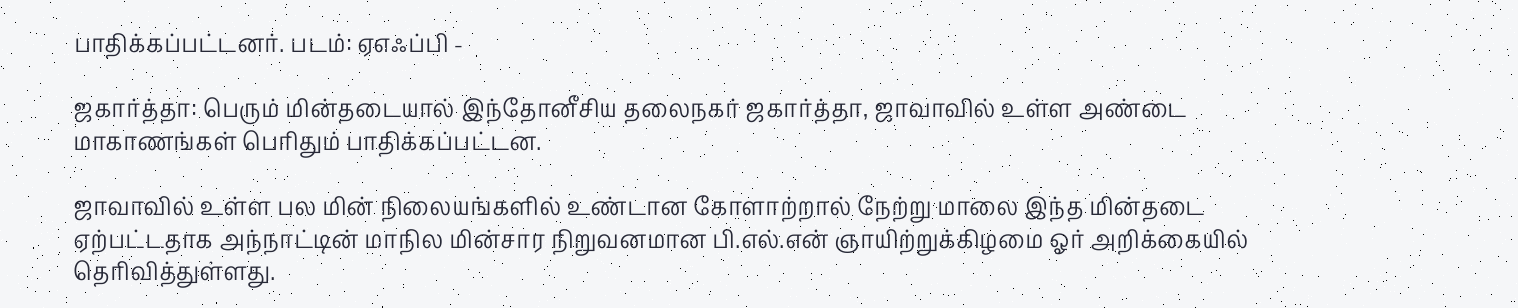பாதிக்கப்பட்டனர். படம்: ஏஎஃப்பி -

ஜகார்த்தா: பெரும் மின்தடையால் இந்தோனீசிய தலைநகர் ஜகார்த்தா, ஜாவாவில் உள்ள அண்டை மாகாணங்கள் பெரிதும் பாதிக்கப்பட்டன.

ஜாவாவில் உள்ள பல மின் நிலையங்களில் உண்டான கோளாற்றால் நேற்று மாலை இந்த மின்தடை ஏற்பட்டதாக அந்நாட்டின் மாநில மின்சார நிறுவனமான பி.எல்.என் ஞாயிற்றுக்கிழமை ஓர் அறிக்கையில் தெரிவித்துள்ளது.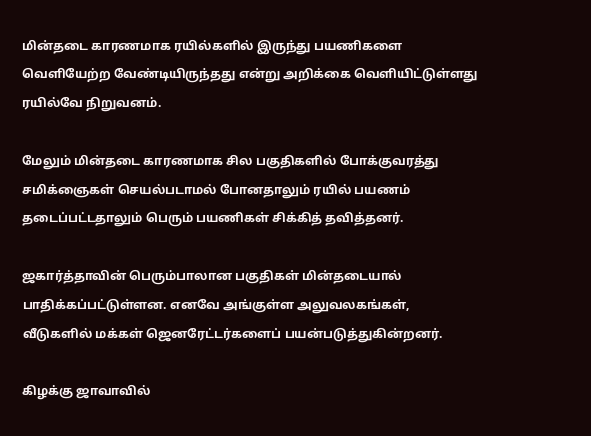மின்தடை காரணமாக ரயில்களில் இருந்து பயணிகளை வெளியேற்ற வேண்டியிருந்தது என்று அறிக்கை வெளியிட்டுள்ளது ரயில்வே நிறுவனம்.

மேலும் மின்தடை காரணமாக சில பகுதிகளில் போக்குவரத்து சமிக்ஞைகள் செயல்படாமல் போனதாலும் ரயில் பயணம் தடைப்பட்டதாலும் பெரும் பயணிகள் சிக்கித் தவித்தனர்.

ஜகார்த்தாவின் பெரும்பாலான பகுதிகள் மின்தடையால் பாதிக்கப்பட்டுள்ளன. எனவே அங்குள்ள அலுவலகங்கள், வீடுகளில் மக்கள் ஜெனரேட்டர்களைப் பயன்படுத்துகின்றனர்.

கிழக்கு ஜாவாவில்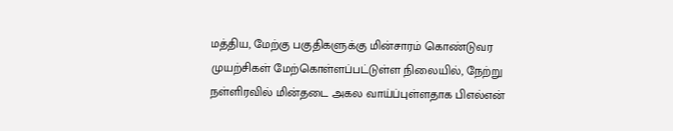மத்திய, மேற்கு பகுதிகளுக்கு மின்சாரம் கொண்டுவர முயற்சிகள் மேற்கொள்ளப்பட்டுள்ள நிலையில், நேற்று நள்ளிரவில் மின்தடை அகல வாய்ப்புள்ளதாக பிஎல்என்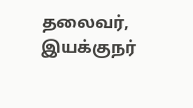தலைவர், இயக்குநர்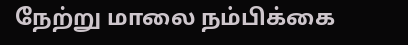நேற்று மாலை நம்பிக்கை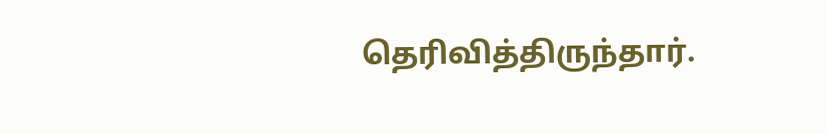தெரிவித்திருந்தார்.